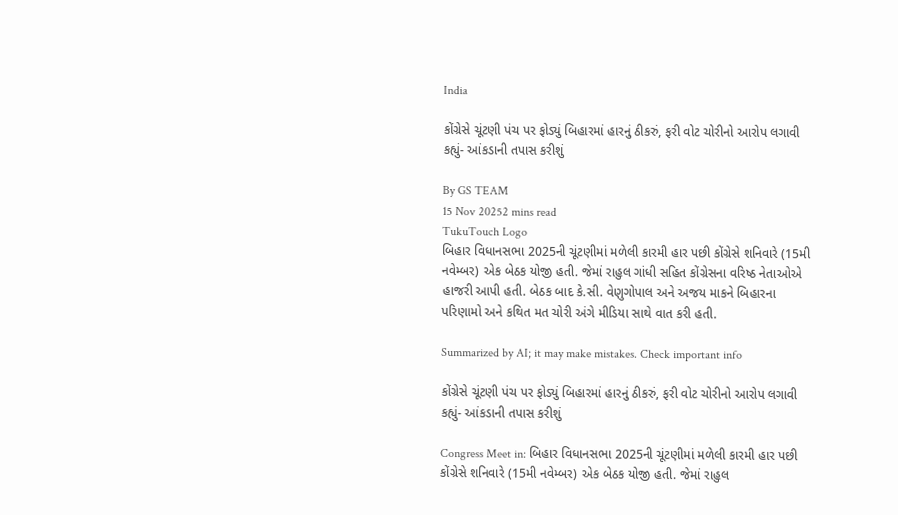India

કોંગ્રેસે ચૂંટણી પંચ પર ફોડ્યું બિહારમાં હારનું ઠીકરું, ફરી વોટ ચોરીનો આરોપ લગાવી કહ્યું- આંકડાની તપાસ કરીશું

By GS TEAM
15 Nov 20252 mins read
TukuTouch Logo
બિહાર વિધાનસભા 2025ની ચૂંટણીમાં મળેલી કારમી હાર પછી કોંગ્રેસે શનિવારે (15મી નવેમ્બર) એક બેઠક યોજી હતી. જેમાં રાહુલ ગાંધી સહિત કોંગ્રેસના વરિષ્ઠ નેતાઓએ હાજરી આપી હતી. બેઠક બાદ કે.સી. વેણુગોપાલ અને અજય માકને બિહારના પરિણામો અને કથિત મત ચોરી અંગે મીડિયા સાથે વાત કરી હતી.

Summarized by AI; it may make mistakes. Check important info

કોંગ્રેસે ચૂંટણી પંચ પર ફોડ્યું બિહારમાં હારનું ઠીકરું, ફરી વોટ ચોરીનો આરોપ લગાવી કહ્યું- આંકડાની તપાસ કરીશું

Congress Meet in: બિહાર વિધાનસભા 2025ની ચૂંટણીમાં મળેલી કારમી હાર પછી કોંગ્રેસે શનિવારે (15મી નવેમ્બર) એક બેઠક યોજી હતી. જેમાં રાહુલ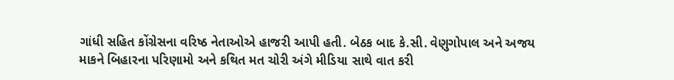ગાંધી સહિત કોંગ્રેસના વરિષ્ઠ નેતાઓએ હાજરી આપી હતી. બેઠક બાદ કે.સી. વેણુગોપાલ અને અજય માકને બિહારના પરિણામો અને કથિત મત ચોરી અંગે મીડિયા સાથે વાત કરી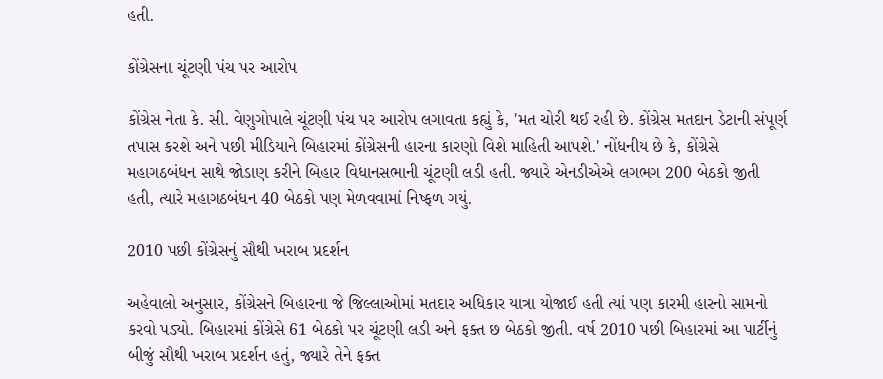હતી.

કોંગ્રેસના ચૂંટણી પંચ પર આરોપ

કોંગ્રેસ નેતા કે. સી. વેણુગોપાલે ચૂંટણી પંચ પર આરોપ લગાવતા કહ્યું કે, 'મત ચોરી થઈ રહી છે. કોંગ્રેસ મતદાન ડેટાની સંપૂર્ણ તપાસ કરશે અને પછી મીડિયાને બિહારમાં કોંગ્રેસની હારના કારણો વિશે માહિતી આપશે.' નોંધનીય છે કે, કોંગ્રેસે મહાગઠબંધન સાથે જોડાણ કરીને બિહાર વિધાનસભાની ચૂંટણી લડી હતી. જ્યારે એનડીએએ લગભગ 200 બેઠકો જીતી હતી, ત્યારે મહાગઠબંધન 40 બેઠકો પણ મેળવવામાં નિષ્ફળ ગયું.

2010 પછી કોંગ્રેસનું સૌથી ખરાબ પ્રદર્શન

અહેવાલો અનુસાર, કોંગ્રેસને બિહારના જે જિલ્લાઓમાં મતદાર અધિકાર યાત્રા યોજાઈ હતી ત્યાં પણ કારમી હારનો સામનો કરવો પડ્યો. બિહારમાં કોંગ્રેસે 61 બેઠકો પર ચૂંટણી લડી અને ફક્ત છ બેઠકો જીતી. વર્ષ 2010 પછી બિહારમાં આ પાર્ટીનું બીજું સૌથી ખરાબ પ્રદર્શન હતું, જ્યારે તેને ફક્ત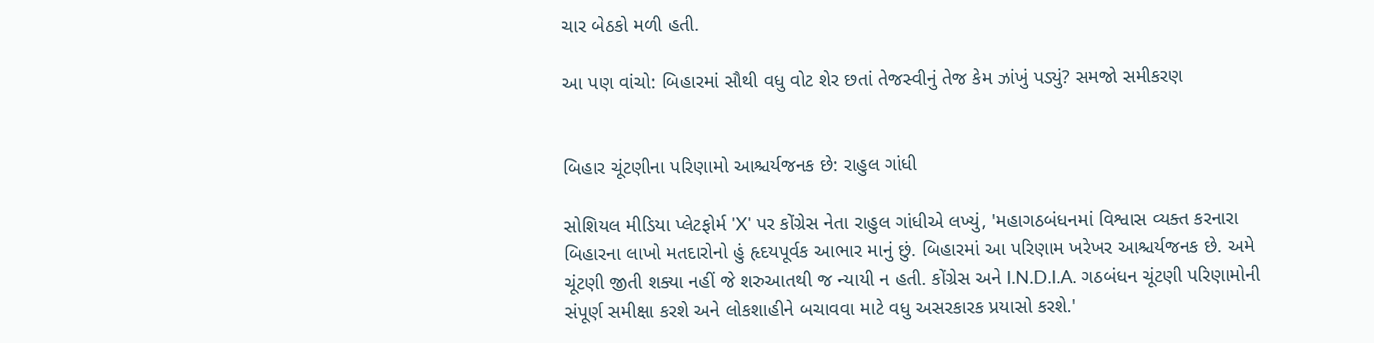ચાર બેઠકો મળી હતી.

આ પણ વાંચો: બિહારમાં સૌથી વધુ વોટ શેર છતાં તેજસ્વીનું તેજ કેમ ઝાંખું પડ્યું? સમજો સમીકરણ


બિહાર ચૂંટણીના પરિણામો આશ્ચર્યજનક છે: રાહુલ ગાંધી

સોશિયલ મીડિયા પ્લેટફોર્મ 'X' પર કોંગ્રેસ નેતા રાહુલ ગાંધીએ લખ્યું, 'મહાગઠબંધનમાં વિશ્વાસ વ્યક્ત કરનારા બિહારના લાખો મતદારોનો હું હૃદયપૂર્વક આભાર માનું છું. બિહારમાં આ પરિણામ ખરેખર આશ્ચર્યજનક છે. અમે ચૂંટણી જીતી શક્યા નહીં જે શરુઆતથી જ ન્યાયી ન હતી. કોંગ્રેસ અને I.N.D.I.A. ગઠબંધન ચૂંટણી પરિણામોની સંપૂર્ણ સમીક્ષા કરશે અને લોકશાહીને બચાવવા માટે વધુ અસરકારક પ્રયાસો કરશે.'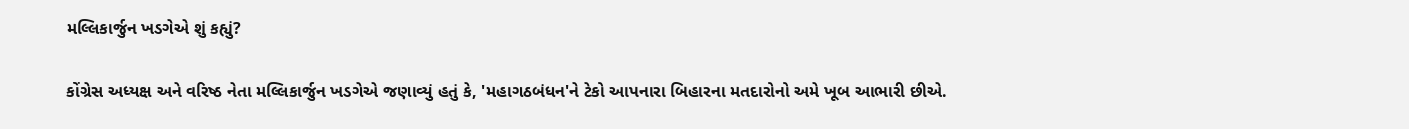મલ્લિકાર્જુન ખડગેએ શું કહ્યું?

કોંગ્રેસ અધ્યક્ષ અને વરિષ્ઠ નેતા મલ્લિકાર્જુન ખડગેએ જણાવ્યું હતું કે, 'મહાગઠબંધન'ને ટેકો આપનારા બિહારના મતદારોનો અમે ખૂબ આભારી છીએ.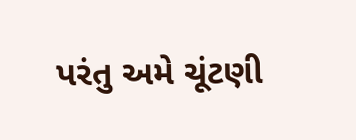પરંતુ અમે ચૂંટણી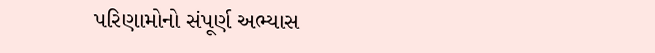પરિણામોનો સંપૂર્ણ અભ્યાસ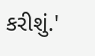કરીશું.'